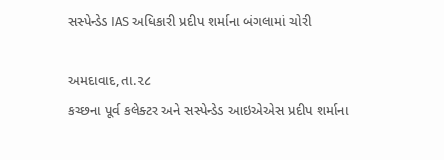સસ્પેન્ડેડ IAS અધિકારી પ્રદીપ શર્માના બંગલામાં ચોરી

અમદાવાદ,તા.૨૮
કચ્છના પૂર્વ કલેક્ટર અને સસ્પેન્ડેડ આઇએએસ પ્રદીપ શર્માના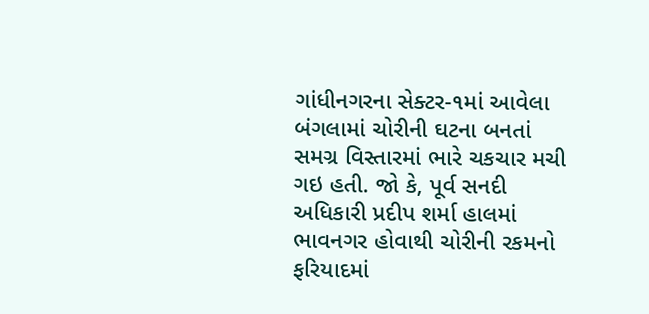ગાંધીનગરના સેક્ટર-૧માં આવેલા બંગલામાં ચોરીની ઘટના બનતાં સમગ્ર વિસ્તારમાં ભારે ચકચાર મચી ગઇ હતી. જો કે, પૂર્વ સનદી અધિકારી પ્રદીપ શર્મા હાલમાં ભાવનગર હોવાથી ચોરીની રકમનો ફરિયાદમાં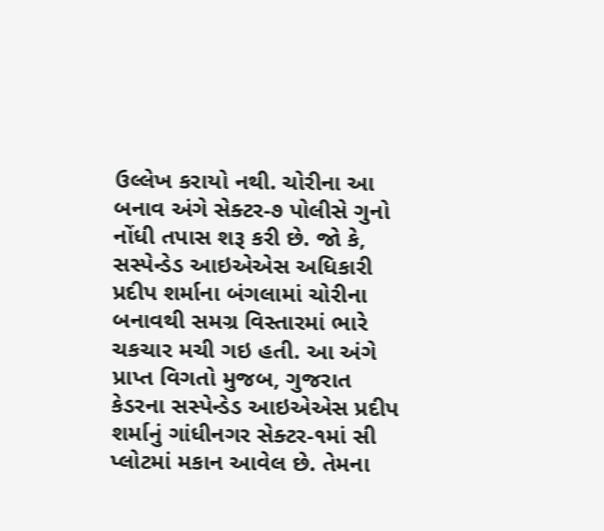ઉલ્લેખ કરાયો નથી. ચોરીના આ બનાવ અંગે સેક્ટર-૭ પોલીસે ગુનો નોંધી તપાસ શરૂ કરી છે. જો કે, સસ્પેન્ડેડ આઇએએસ અધિકારી પ્રદીપ શર્માના બંગલામાં ચોરીના બનાવથી સમગ્ર વિસ્તારમાં ભારે ચકચાર મચી ગઇ હતી. આ અંગે પ્રાપ્ત વિગતો મુજબ, ગુજરાત કેડરના સસ્પેન્ડેડ આઇએએસ પ્રદીપ શર્માનું ગાંધીનગર સેક્ટર-૧માં સી પ્લોટમાં મકાન આવેલ છે. તેમના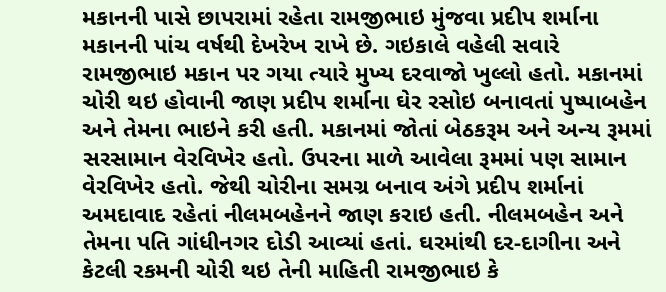મકાનની પાસે છાપરામાં રહેતા રામજીભાઇ મુંજવા પ્રદીપ શર્માના મકાનની પાંચ વર્ષથી દેખરેખ રાખે છે. ગઇકાલે વહેલી સવારે રામજીભાઇ મકાન પર ગયા ત્યારે મુખ્ય દરવાજો ખુલ્લો હતો. મકાનમાં ચોરી થઇ હોવાની જાણ પ્રદીપ શર્માના ઘેર રસોઇ બનાવતાં પુષ્પાબહેન અને તેમના ભાઇને કરી હતી. મકાનમાં જોતાં બેઠકરૂમ અને અન્ય રૂમમાં સરસામાન વેરવિખેર હતો. ઉપરના માળે આવેલા રૂમમાં પણ સામાન વેરવિખેર હતો. જેથી ચોરીના સમગ્ર બનાવ અંગે પ્રદીપ શર્માનાં અમદાવાદ રહેતાં નીલમબહેનને જાણ કરાઇ હતી. નીલમબહેન અને તેમના પતિ ગાંધીનગર દોડી આવ્યાં હતાં. ઘરમાંથી દર-દાગીના અને કેટલી રકમની ચોરી થઇ તેની માહિતી રામજીભાઇ કે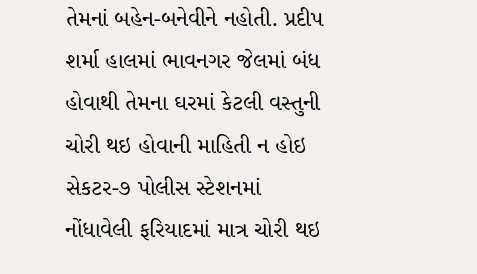તેમનાં બહેન-બનેવીને નહોતી. પ્રદીપ શર્મા હાલમાં ભાવનગર જેલમાં બંધ હોવાથી તેમના ઘરમાં કેટલી વસ્તુની ચોરી થઇ હોવાની માહિતી ન હોઇ સેકટર-૭ પોલીસ સ્ટેશનમાં નોંધાવેલી ફરિયાદમાં માત્ર ચોરી થઇ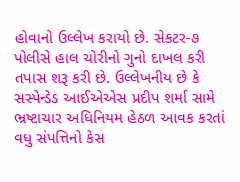હોવાનો ઉલ્લેખ કરાયો છે. સેકટર-૭ પોલીસે હાલ ચોરીનો ગુનો દાખલ કરી તપાસ શરૂ કરી છે. ઉલ્લેખનીય છે કે સસ્પેન્ડેડ આઈએએસ પ્રદીપ શર્મા સામે ભ્રષ્ટાચાર અધિનિયમ હેઠળ આવક કરતાં વધુ સંપત્તિનો કેસ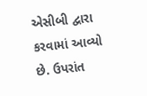એસીબી દ્વારા કરવામાં આવ્યો છે. ઉપરાંત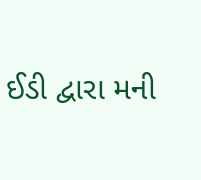ઈડી દ્વારા મની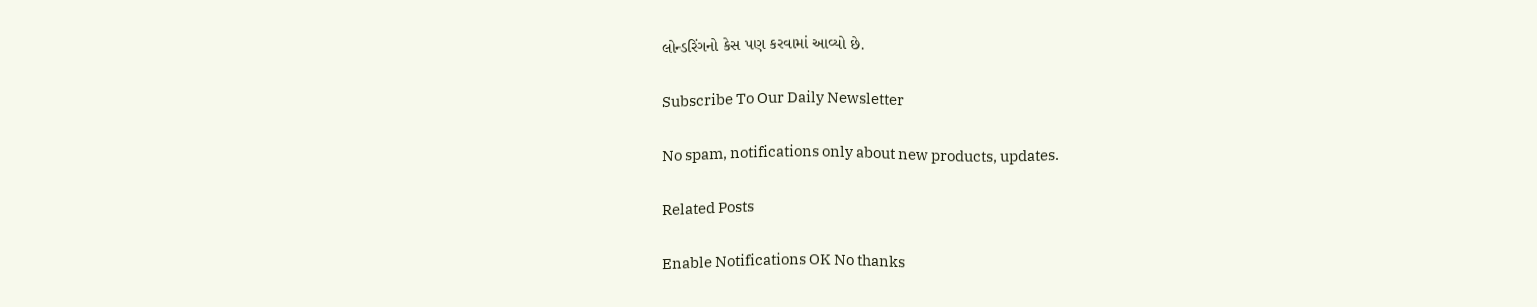લોન્ડરિંગનો કેસ પણ કરવામાં આવ્યો છે.

Subscribe To Our Daily Newsletter

No spam, notifications only about new products, updates.

Related Posts

Enable Notifications OK No thanks